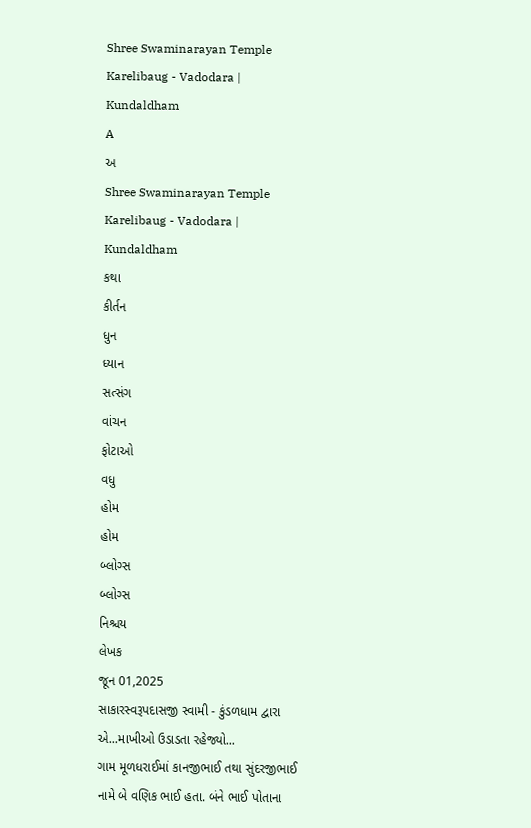Shree Swaminarayan Temple
Karelibaug - Vadodara | Kundaldham
A
અ
Shree Swaminarayan Temple
Karelibaug - Vadodara | Kundaldham
કથા
કીર્તન
ધુન
ધ્યાન
સત્સંગ
વાંચન
ફોટાઓ
વધુ
હોમ
હોમ
બ્લોગ્સ
બ્લોગ્સ
નિશ્ચય
લેખક
જૂન 01,2025
સાકારસ્વરૂપદાસજી સ્વામી - કુંડળધામ દ્વારા
એ...માખીઓ ઉડાડતા રહેજ્યો...
ગામ મૂળધરાઈમાં કાનજીભાઈ તથા સુંદરજીભાઈ નામે બે વણિક ભાઈ હતા. બંને ભાઈ પોતાના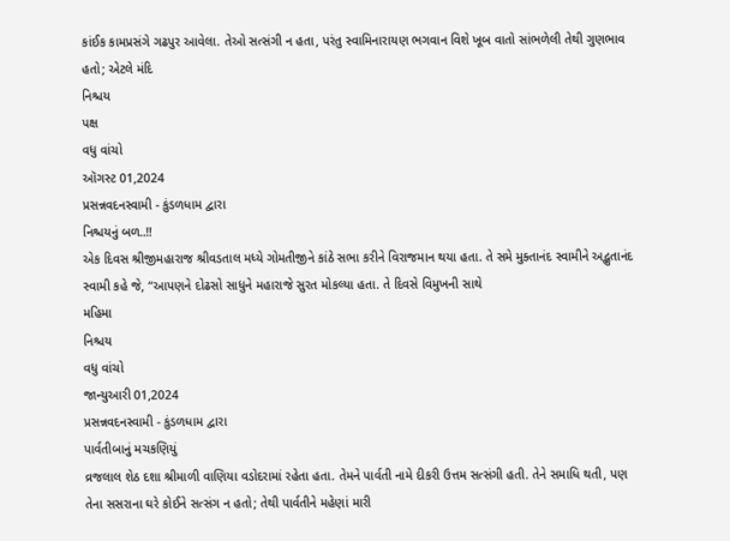કાંઈક કામપ્રસંગે ગઢપુર આવેલા. તેઓ સત્સંગી ન હતા, પરંતુ સ્વામિનારાયણ ભગવાન વિશે ખૂબ વાતો સાંભળેલી તેથી ગુણભાવ હતો; એટલે મંદિ
નિશ્ચય
પક્ષ
વધુ વાંચો
ઑગસ્ટ 01,2024
પ્રસન્નવદનસ્વામી - કુંડળધામ દ્વારા
નિશ્ચયનું બળ..!!
એક દિવસ શ્રીજીમહારાજ શ્રીવડતાલ મધ્યે ગોમતીજીને કાંઠે સભા કરીને વિરાજમાન થયા હતા. તે સમે મુક્તાનંદ સ્વામીને અદ્ભુતાનંદ સ્વામી કહે જે, “આપણને દોઢસો સાધુને મહારાજે સુરત મોકલ્યા હતા. તે દિવસે વિમુખની સાથે
મહિમા
નિશ્ચય
વધુ વાંચો
જાન્યુઆરી 01,2024
પ્રસન્નવદનસ્વામી - કુંડળધામ દ્વારા
પાર્વતીબાનું મચકણિયું
વ્રજલાલ શેઠ દશા શ્રીમાળી વાણિયા વડોદરામાં રહેતા હતા. તેમને પાર્વતી નામે દીકરી ઉત્તમ સત્સંગી હતી. તેને સમાધિ થતી, પણ તેના સસરાના ઘરે કોઈને સત્સંગ ન હતો; તેથી પાર્વતીને મહેણાં મારી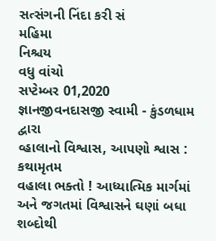સત્સંગની નિંદા કરી સં
મહિમા
નિશ્ચય
વધુ વાંચો
સપ્ટેમ્બર 01,2020
જ્ઞાનજીવનદાસજી સ્વામી - કુંડળધામ દ્વારા
વ્હાલાનો વિશ્વાસ, આપણો શ્વાસ : કથામૃતમ
વહાલા ભક્તો ! આધ્યાત્મિક માર્ગમાં અને જગતમાં વિશ્વાસને ઘણાં બધા શબ્દોથી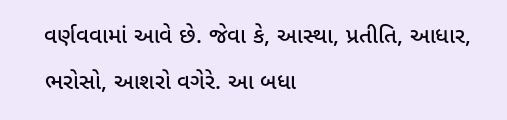વર્ણવવામાં આવે છે. જેવા કે, આસ્થા, પ્રતીતિ, આધાર, ભરોસો, આશરો વગેરે. આ બધા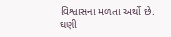વિશ્વાસના મળતા અર્થો છે. ઘણી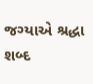જગ્યાએ શ્રદ્ધા શબ્દ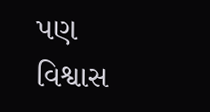પણ
વિશ્વાસ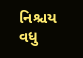નિશ્ચય
વધુ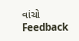વાંચો
Feedback